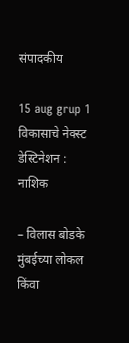संपादकीय

15 aug grup 1 विकासाचे नेक्स्ट डेस्टिनेशन : नाशिक

– विलास बोडके
मुंबईच्या लोकल किंवा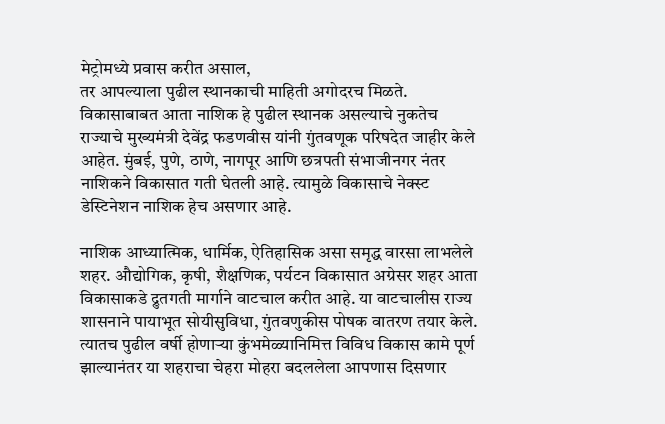मेट्रोमध्ये प्रवास करीत असाल,
तर आपल्याला पुढील स्थानकाची माहिती अगोदरच मिळते. विकासाबाबत आता नाशिक हे पुढील स्थानक असल्याचे नुकतेच राज्याचे मुख्यमंत्री देवेंद्र फडणवीस यांनी गुंतवणूक परिषदेत जाहीर केले आहेत. मुंबई, पुणे, ठाणे, नागपूर आणि छत्रपती संभाजीनगर नंतर नाशिकने विकासात गती घेतली आहे. त्यामुळे विकासाचे नेक्स्ट डेस्टिनेशन नाशिक हेच असणार आहे.

नाशिक आध्यात्मिक, धार्मिक, ऐतिहासिक असा समृद्ध वारसा लाभलेले शहर. औद्योगिक, कृषी, शैक्षणिक, पर्यटन विकासात अग्रेसर शहर आता विकासाकडे द्रुतगती मार्गाने वाटचाल करीत आहे. या वाटचालीस राज्य शासनाने पायाभूत सोयीसुविधा, गुंतवणुकीस पोषक वातरण तयार केले. त्यातच पुढील वर्षी होणार्‍या कुंभमेळ्यानिमित्त विविध विकास कामे पूर्ण झाल्यानंतर या शहराचा चेहरा मोहरा बदललेला आपणास दिसणार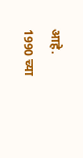आहे.
1990 च्या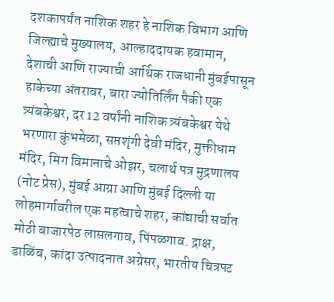दशकापर्यंत नाशिक शहर हे नाशिक विभाग आणि जिल्ह्याचे मुख्यालय, आल्हाददायक हवामान, देशाची आणि राज्याची आर्थिक राजधानी मुंबईपासून हाकेच्या अंतरावर, बारा ज्योतिर्लिंग पैकी एक त्र्यंबकेश्वर, दर 12 वर्षांनी नाशिक त्र्यंबकेश्वर येथे भरणारा कुंभमेळा, सप्तशृंगी देवी मंदिर, मुक्तीधाम मंदिर, मिग विमानाचे ओझर, चलार्थ पत्र मुद्रणालय (नोट प्रेस), मुंबई आग्रा आणि मुंबई दिल्ली या लोहमार्गावरील एक महत्वाचे शहर, कांद्याची सर्वात मोठी बाजारपेठ लासलगाव, पिंपळगाव. द्राक्ष, डाळिंब, कांदा उत्पादनात अग्रेसर, भारतीय चित्रपट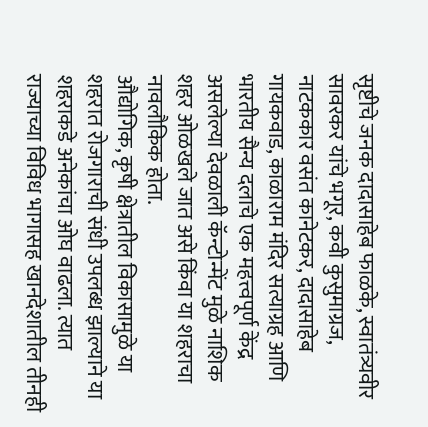सृष्टीचे जनक दादासाहेब फाळके, स्वातंत्र्यवीर सावरकर यांचे भगूर, कवी कुसुमाग्रज, नाटककार वसंत कानेटकर, दादासाहेब गायकवाड, काळाराम मंदिर सत्याग्रह आणि भारतीय सैन्य दलाचे एक महत्त्वपूर्ण केंद्र असलेल्या देवळाली कॅन्टोन्मेंट मुळे नाशिक शहर ओळखले जात असे किंवा या शहराचा नावलौकिक होता.
औद्योगिक, कृषी क्षेत्रातील विकासामुळे या शहरात रोजगाराची संधी उपलब्ध झाल्याने या शहराकडे अनेकांचा ओघ वाढला. त्यात राज्याच्या विविध भागासह खानदेशातील तीनही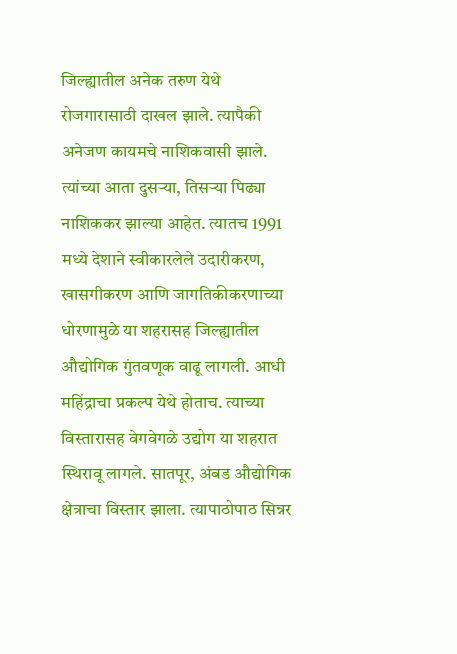जिल्ह्यातील अनेक तरुण येथे रोजगारासाठी दाखल झाले. त्यापैकी अनेजण कायमचे नाशिकवासी झाले. त्यांच्या आता दुसर्‍या, तिसर्‍या पिढ्या नाशिककर झाल्या आहेत. त्यातच 1991 मध्ये देशाने स्वीकारलेले उदारीकरण, खासगीकरण आणि जागतिकीकरणाच्या धोरणामुळे या शहरासह जिल्ह्यातील औद्योगिक गुंतवणूक वाढू लागली. आधी महिंद्राचा प्रकल्प येथे होताच. त्याच्या विस्तारासह वेगवेगळे उद्योग या शहरात स्थिरावू लागले. सातपूर, अंबड औद्योगिक क्षेत्राचा विस्तार झाला. त्यापाठोपाठ सिन्नर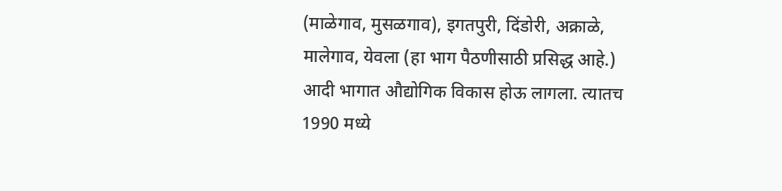(माळेगाव, मुसळगाव), इगतपुरी, दिंडोरी, अक्राळे, मालेगाव, येवला (हा भाग पैठणीसाठी प्रसिद्ध आहे.) आदी भागात औद्योगिक विकास होऊ लागला. त्यातच 1990 मध्ये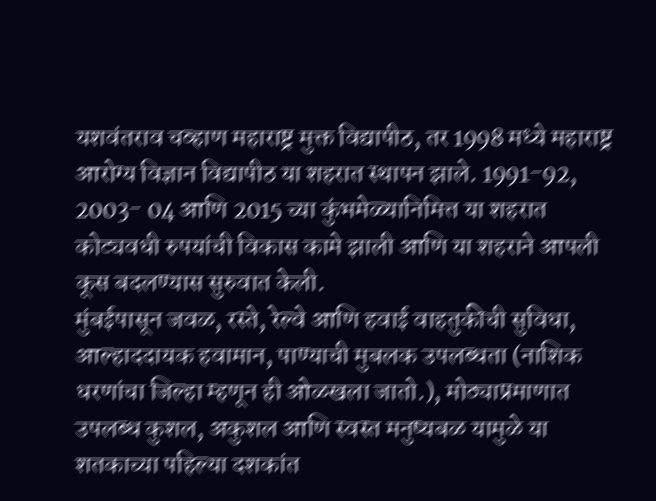यशवंतराव चव्हाण महाराष्ट्र मुक्त विद्यापीठ, तर 1998 मध्ये महाराष्ट्र आरोग्य विज्ञान विद्यापीठ या शहरात स्थापन झाले. 1991-92, 2003- 04 आणि 2015 च्या कुंभमेळ्यानिमित्त या शहरात कोट्यवधी रुपयांची विकास कामे झाली आणि या शहराने आपली कूस बदलण्यास सुरुवात केली.
मुंबईपासून जवळ, रस्ते, रेल्वे आणि हवाई वाहतुकीची सुविधा, आल्हाददायक हवामान, पाण्याची मुबलक उपलब्धता (नाशिक धरणांचा जिल्हा म्हणून ही ओळखला जातो.), मोठ्याप्रमाणात उपलब्ध कुशल, अकुशल आणि स्वस्त मनुष्यबळ यामुळे या शतकाच्या पहिल्या दशकांत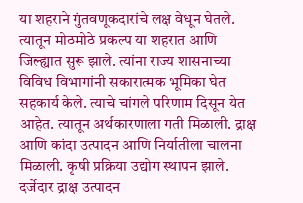या शहराने गुंतवणूकदारांचे लक्ष वेधून घेतले. त्यातून मोठमोठे प्रकल्प या शहरात आणि जिल्ह्यात सुरू झाले. त्यांना राज्य शासनाच्या विविध विभागांनी सकारात्मक भूमिका घेत सहकार्य केले. त्याचे चांगले परिणाम दिसून येत आहेत. त्यातून अर्थकारणाला गती मिळाली. द्राक्ष आणि कांदा उत्पादन आणि निर्यातीला चालना मिळाली. कृषी प्रक्रिया उद्योग स्थापन झाले. दर्जेदार द्राक्ष उत्पादन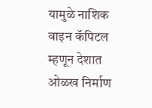यामुळे नाशिक वाइन कॅपिटल म्हणून देशात ओळख निर्माण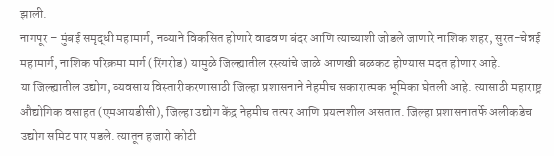झाली.
नागपूर – मुंबई समृद्धी महामार्ग, नव्याने विकसित होणारे वाढवण बंदर आणि त्याच्याशी जोडले जाणारे नाशिक शहर, सुरत-चेन्नई महामार्ग, नाशिक परिक्रमा मार्ग (रिंगरोड) यामुळे जिल्ह्यातील रस्त्यांचे जाळे आणखी बळकट होण्यास मदत होणार आहे.
या जिल्ह्यातील उद्योग, व्यवसाय विस्तारीकरणासाठी जिल्हा प्रशासनाने नेहमीच सकारात्मक भूमिका घेतली आहे. त्यासाठी महाराष्ट्र औद्योगिक वसाहत (एमआयडीसी), जिल्हा उद्योग केंद्र नेहमीच तत्पर आणि प्रयत्नशील असतात. जिल्हा प्रशासनातर्फे अलीकडेच उद्योग समिट पार पडले. त्यातून हजारो कोटी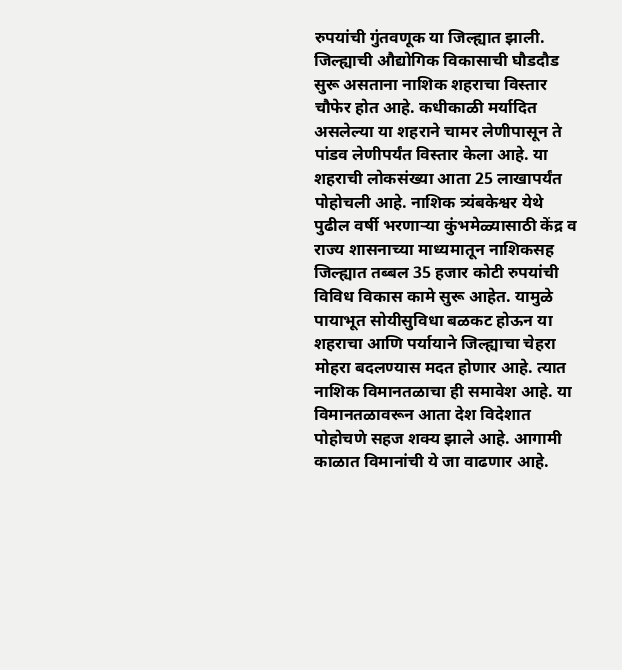रुपयांची गुंतवणूक या जिल्ह्यात झाली. जिल्ह्याची औद्योगिक विकासाची घौडदौड सुरू असताना नाशिक शहराचा विस्तार चौफेर होत आहे. कधीकाळी मर्यादित असलेल्या या शहराने चामर लेणीपासून ते पांडव लेणीपर्यंत विस्तार केला आहे. या शहराची लोकसंख्या आता 25 लाखापर्यंत पोहोचली आहे. नाशिक त्र्यंबकेश्वर येथे पुढील वर्षी भरणार्‍या कुंभमेळ्यासाठी केंद्र व राज्य शासनाच्या माध्यमातून नाशिकसह जिल्ह्यात तब्बल 35 हजार कोटी रुपयांची विविध विकास कामे सुरू आहेत. यामुळे पायाभूत सोयीसुविधा बळकट होऊन या शहराचा आणि पर्यायाने जिल्ह्याचा चेहरा मोहरा बदलण्यास मदत होणार आहे. त्यात नाशिक विमानतळाचा ही समावेश आहे. या विमानतळावरून आता देश विदेशात पोहोचणे सहज शक्य झाले आहे. आगामी काळात विमानांची ये जा वाढणार आहे.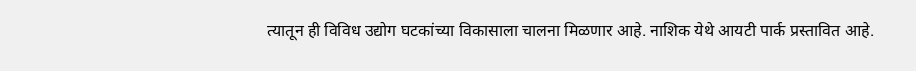त्यातून ही विविध उद्योग घटकांच्या विकासाला चालना मिळणार आहे. नाशिक येथे आयटी पार्क प्रस्तावित आहे.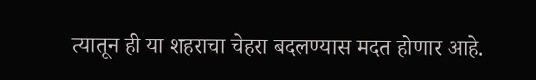त्यातून ही या शहराचा चेहरा बदलण्यास मदत होणार आहे.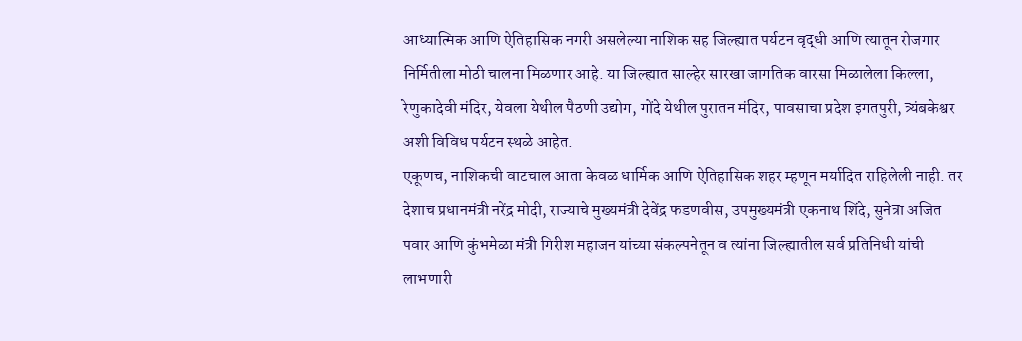आध्यात्मिक आणि ऐतिहासिक नगरी असलेल्या नाशिक सह जिल्ह्यात पर्यटन वृद्धी आणि त्यातून रोजगार निर्मितीला मोठी चालना मिळणार आहे. या जिल्ह्यात साल्हेर सारखा जागतिक वारसा मिळालेला किल्ला, रेणुकादेवी मंदिर, येवला येथील पैठणी उद्योग, गोंदे येथील पुरातन मंदिर, पावसाचा प्रदेश इगतपुरी, त्र्यंबकेश्वर अशी विविध पर्यटन स्थळे आहेत.
एकूणच, नाशिकची वाटचाल आता केवळ धार्मिक आणि ऐतिहासिक शहर म्हणून मर्यादित राहिलेली नाही. तर देशाच प्रधानमंत्री नरेंद्र मोदी, राज्याचे मुख्यमंत्री देवेंद्र फडणवीस, उपमुख्यमंत्री एकनाथ शिंदे, सुनेत्रा अजित पवार आणि कुंभमेळा मंत्री गिरीश महाजन यांच्या संकल्पनेतून व त्यांना जिल्ह्यातील सर्व प्रतिनिधी यांची लाभणारी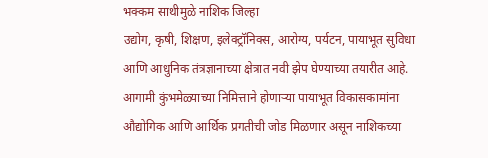भक्कम साथीमुळे नाशिक जिल्हा
उद्योग, कृषी, शिक्षण, इलेक्ट्रॉनिक्स, आरोग्य, पर्यटन, पायाभूत सुविधा आणि आधुनिक तंत्रज्ञानाच्या क्षेत्रात नवी झेप घेण्याच्या तयारीत आहे. आगामी कुंभमेळ्याच्या निमित्ताने होणार्‍या पायाभूत विकासकामांना औद्योगिक आणि आर्थिक प्रगतीची जोड मिळणार असून नाशिकच्या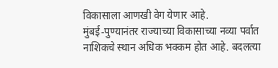विकासाला आणखी वेग येणार आहे.
मुंबई-पुण्यानंतर राज्याच्या विकासाच्या नव्या पर्वात नाशिकचे स्थान अधिक भक्कम होत आहे. बदलत्या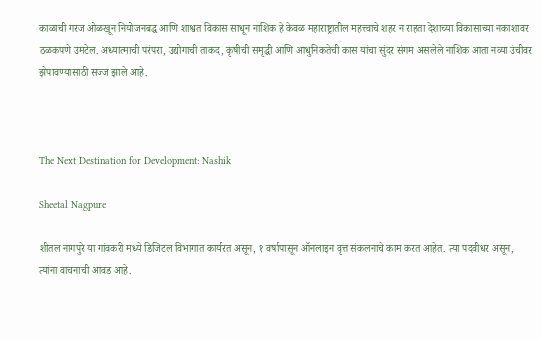काळाची गरज ओळखून नियोजनबद्ध आणि शाश्वत विकास साधून नाशिक हे केवळ महाराष्ट्रातील महत्त्वाचे शहर न राहता देशाच्या विकासाच्या नकाशावर ठळकपणे उमटेल. अध्यात्माची परंपरा, उद्योगाची ताकद, कृषीची समृद्धी आणि आधुनिकतेची कास यांचा सुंदर संगम असलेले नाशिक आता नव्या उंचीवर झेपावण्यासाठी सज्ज झाले आहे.



The Next Destination for Development: Nashik

Sheetal Nagpure

शीतल नागपुरे या गांवकरी मध्ये डिजिटल विभागात कार्यरत असून, १ वर्षापासून ऑनलाइन वृत्त संकलनाचे काम करत आहेत. त्या पदवीधर असून, त्यांना वाचनाची आवड आहे.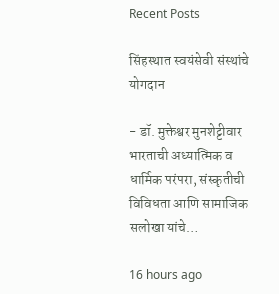Recent Posts

सिंहस्थात स्वयंसेवी संस्थांचे योगदान

- डॉ. मुक्तेश्वर मुनशेट्टीवार भारताची अध्यात्मिक व धार्मिक परंपरा, संस्कृतीची विविधता आणि सामाजिक सलोखा यांचे…

16 hours ago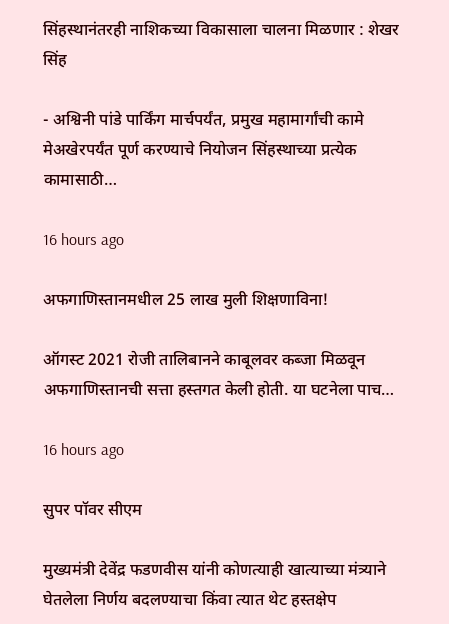सिंहस्थानंतरही नाशिकच्या विकासाला चालना मिळणार : शेखर सिंह

- अश्विनी पांडे पार्किंग मार्चपर्यंत, प्रमुख महामार्गांची कामे मेअखेरपर्यंत पूर्ण करण्याचे नियोजन सिंहस्थाच्या प्रत्येक कामासाठी…

16 hours ago

अफगाणिस्तानमधील 25 लाख मुली शिक्षणाविना!

ऑगस्ट 2021 रोजी तालिबानने काबूलवर कब्जा मिळवून अफगाणिस्तानची सत्ता हस्तगत केली होती. या घटनेला पाच…

16 hours ago

सुपर पॉवर सीएम

मुख्यमंत्री देवेंद्र फडणवीस यांनी कोणत्याही खात्याच्या मंत्र्याने घेतलेला निर्णय बदलण्याचा किंवा त्यात थेट हस्तक्षेप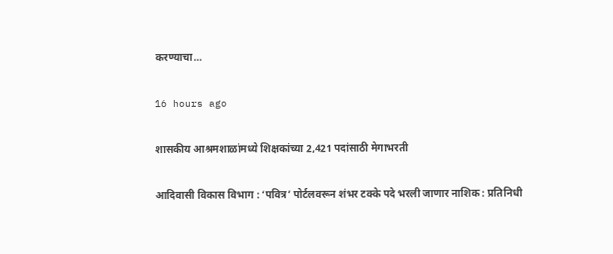करण्याचा…

16 hours ago

शासकीय आश्रमशाळांमध्ये शिक्षकांच्या 2,421 पदांसाठी मेगाभरती

आदिवासी विकास विभाग : ‘पवित्र’ पोर्टलवरून शंभर टक्के पदे भरली जाणार नाशिक : प्रतिनिधी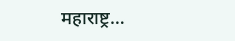महाराष्ट्र…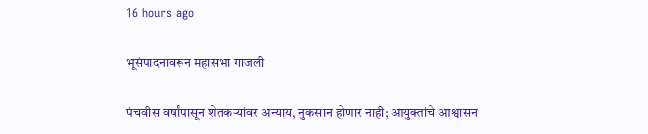16 hours ago

भूसंपादनावरून महासभा गाजली

पंचवीस वर्षांपासून शेतकर्‍यांवर अन्याय, नुकसान होणार नाही; आयुक्तांचे आश्वासन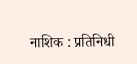नाशिक : प्रतिनिधी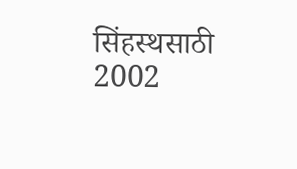सिंहस्थसाठी 2002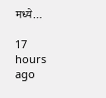मध्ये…

17 hours ago